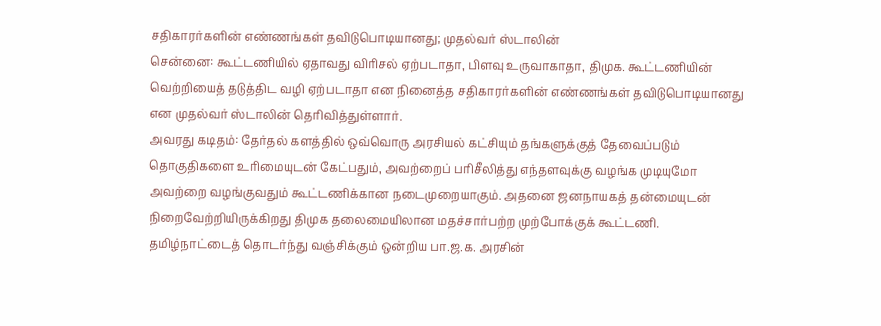சதிகாரர்களின் எண்ணங்கள் தவிடுபொடியானது; முதல்வர் ஸ்டாலின்
சென்னை: கூட்டணியில் ஏதாவது விரிசல் ஏற்படாதா, பிளவு உருவாகாதா, திமுக. கூட்டணியின் வெற்றியைத் தடுத்திட வழி ஏற்படாதா என நினைத்த சதிகாரர்களின் எண்ணங்கள் தவிடுபொடியானது என முதல்வர் ஸ்டாலின் தெரிவித்துள்ளார்.
அவரது கடிதம்: தேர்தல் களத்தில் ஒவ்வொரு அரசியல் கட்சியும் தங்களுக்குத் தேவைப்படும் தொகுதிகளை உரிமையுடன் கேட்பதும், அவற்றைப் பரிசீலித்து எந்தளவுக்கு வழங்க முடியுமோ அவற்றை வழங்குவதும் கூட்டணிக்கான நடைமுறையாகும். அதனை ஜனநாயகத் தன்மையுடன் நிறைவேற்றியிருக்கிறது திமுக தலைமையிலான மதச்சார்பற்ற முற்போக்குக் கூட்டணி. தமிழ்நாட்டைத் தொடர்ந்து வஞ்சிக்கும் ஒன்றிய பா.ஜ.க. அரசின்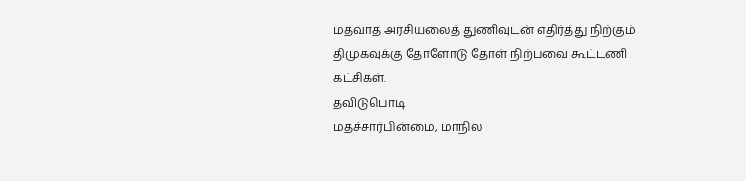மதவாத அரசியலைத் துணிவுடன் எதிர்த்து நிற்கும் திமுகவுக்கு தோளோடு தோள் நிற்பவை கூட்டணி கட்சிகள்.
தவிடுபொடி
மதச்சார்பின்மை, மாநில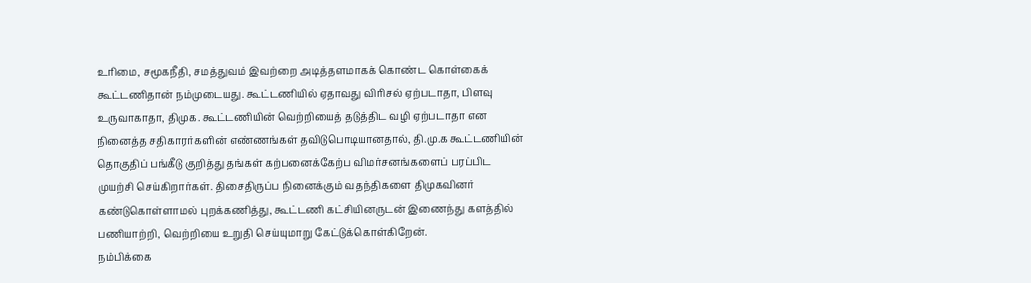உரிமை, சமூகநீதி, சமத்துவம் இவற்றை அடித்தளமாகக் கொண்ட கொள்கைக் கூட்டணிதான் நம்முடையது. கூட்டணியில் ஏதாவது விரிசல் ஏற்படாதா, பிளவு உருவாகாதா, திமுக. கூட்டணியின் வெற்றியைத் தடுத்திட வழி ஏற்படாதா என நினைத்த சதிகாரர்களின் எண்ணங்கள் தவிடுபொடியானதால், தி.மு.க கூட்டணியின் தொகுதிப் பங்கீடு குறித்து தங்கள் கற்பனைக்கேற்ப விமர்சனங்களைப் பரப்பிட முயற்சி செய்கிறார்கள். திசைதிருப்ப நினைக்கும் வதந்திகளை திமுகவினர் கண்டுகொள்ளாமல் புறக்கணித்து, கூட்டணி கட்சியினருடன் இணைந்து களத்தில் பணியாற்றி, வெற்றியை உறுதி செய்யுமாறு கேட்டுக்கொள்கிறேன்.
நம்பிக்கை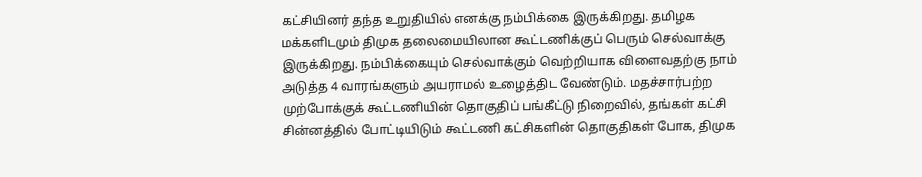கட்சியினர் தந்த உறுதியில் எனக்கு நம்பிக்கை இருக்கிறது. தமிழக மக்களிடமும் திமுக தலைமையிலான கூட்டணிக்குப் பெரும் செல்வாக்கு இருக்கிறது. நம்பிக்கையும் செல்வாக்கும் வெற்றியாக விளைவதற்கு நாம் அடுத்த 4 வாரங்களும் அயராமல் உழைத்திட வேண்டும். மதச்சார்பற்ற முற்போக்குக் கூட்டணியின் தொகுதிப் பங்கீட்டு நிறைவில், தங்கள் கட்சி சின்னத்தில் போட்டியிடும் கூட்டணி கட்சிகளின் தொகுதிகள் போக, திமுக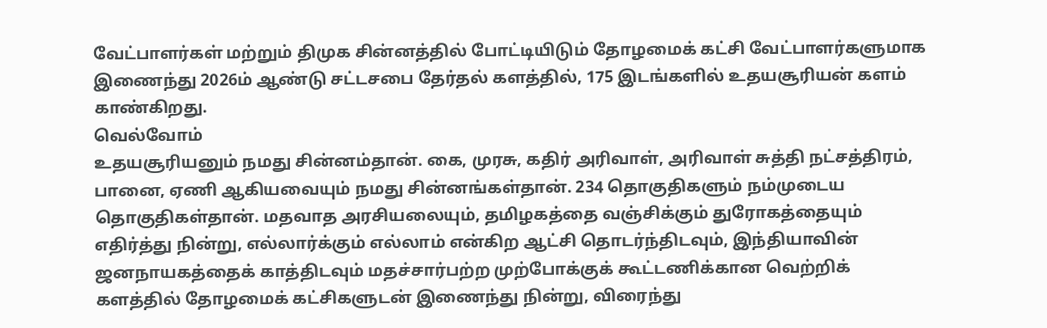வேட்பாளர்கள் மற்றும் திமுக சின்னத்தில் போட்டியிடும் தோழமைக் கட்சி வேட்பாளர்களுமாக இணைந்து 2026ம் ஆண்டு சட்டசபை தேர்தல் களத்தில், 175 இடங்களில் உதயசூரியன் களம் காண்கிறது.
வெல்வோம்
உதயசூரியனும் நமது சின்னம்தான். கை, முரசு, கதிர் அரிவாள், அரிவாள் சுத்தி நட்சத்திரம், பானை, ஏணி ஆகியவையும் நமது சின்னங்கள்தான். 234 தொகுதிகளும் நம்முடைய தொகுதிகள்தான். மதவாத அரசியலையும், தமிழகத்தை வஞ்சிக்கும் துரோகத்தையும் எதிர்த்து நின்று, எல்லார்க்கும் எல்லாம் என்கிற ஆட்சி தொடர்ந்திடவும், இந்தியாவின் ஜனநாயகத்தைக் காத்திடவும் மதச்சார்பற்ற முற்போக்குக் கூட்டணிக்கான வெற்றிக் களத்தில் தோழமைக் கட்சிகளுடன் இணைந்து நின்று, விரைந்து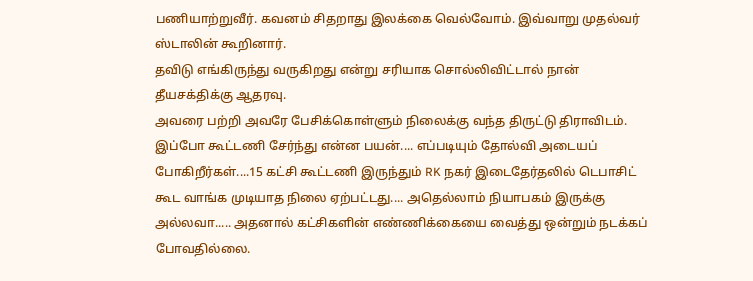பணியாற்றுவீர். கவனம் சிதறாது இலக்கை வெல்வோம். இவ்வாறு முதல்வர் ஸ்டாலின் கூறினார்.
தவிடு எங்கிருந்து வருகிறது என்று சரியாக சொல்லிவிட்டால் நான் தீயசக்திக்கு ஆதரவு.
அவரை பற்றி அவரே பேசிக்கொள்ளும் நிலைக்கு வந்த திருட்டு திராவிடம்.
இப்போ கூட்டணி சேர்ந்து என்ன பயன்.... எப்படியும் தோல்வி அடையப் போகிறீர்கள்....15 கட்சி கூட்டணி இருந்தும் RK நகர் இடைதேர்தலில் டெபாசிட் கூட வாங்க முடியாத நிலை ஏற்பட்டது.... அதெல்லாம் நியாபகம் இருக்கு அல்லவா..... அதனால் கட்சிகளின் எண்ணிக்கையை வைத்து ஒன்றும் நடக்கப் போவதில்லை.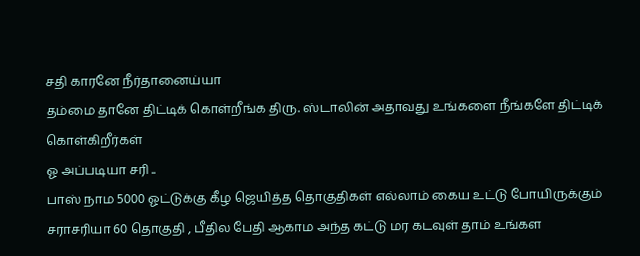சதி காரனே நீர்தானைய்யா
தம்மை தானே திட்டிக் கொள்றீங்க திரு. ஸ்டாலின் அதாவது உங்களை நீங்களே திட்டிக் கொள்கிறீர்கள்
ஓ அப்படியா சரி ..
பாஸ் நாம 5000 ஓட்டுக்கு கீழ ஜெயித்த தொகுதிகள் எல்லாம் கைய உட்டு போயிருக்கும் சராசரியா 60 தொகுதி , பீதில பேதி ஆகாம அந்த கட்டு மர கடவுள் தாம் உங்கள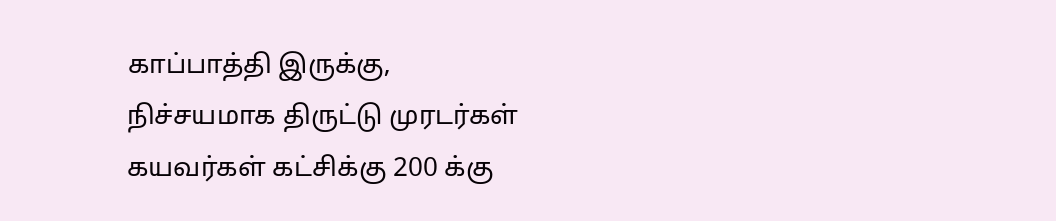காப்பாத்தி இருக்கு,
நிச்சயமாக திருட்டு முரடர்கள் கயவர்கள் கட்சிக்கு 200 க்கு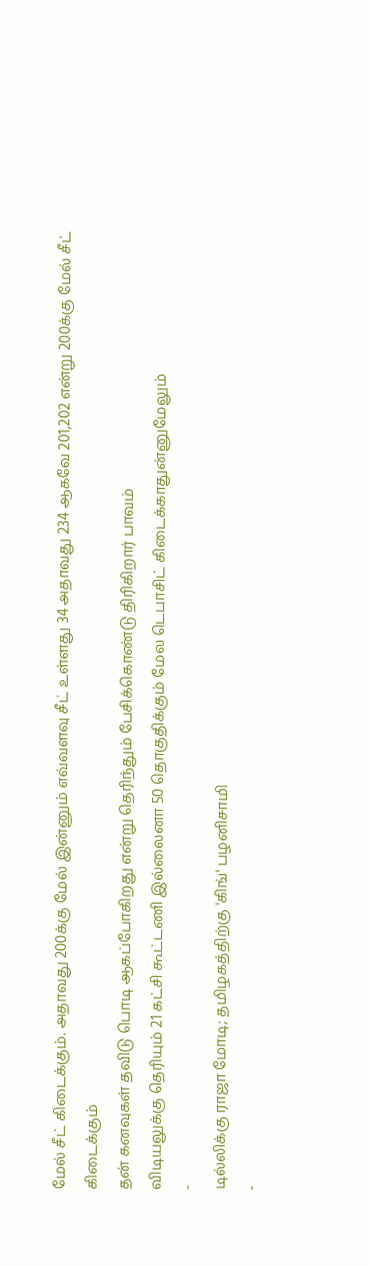மேல் சீட் கிடைக்கும். அதாவது 200க்கு மேல் இன்னும் எவ்வளவு சீட் உள்ளது 34 அதாவது 234 ஆகவே 201,202 என்று 200க்கு மேல் சீட் கிடைக்கும்
தன் கனவுகள் தவிடு பொடி ஆகப்போகிறது என்று தெரிந்தும் பேசிக்கொண்டு திரிகிறார் பாவம்
விடியலுக்கு தெரியும் 21 கட்சி கூட்டணி இல்லைனா 50 தொகுதிக்கும் மேல டெபாசிட் கிடைக்காதுன்னுமேலும்
-
டில்லிக்கு ராஜா மோடி; தமிழகத்திற்கு 'கிங்' பழனிசாமி
-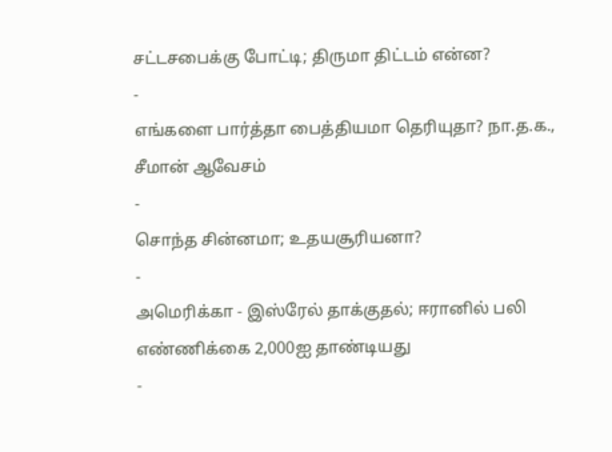சட்டசபைக்கு போட்டி; திருமா திட்டம் என்ன?
-
எங்களை பார்த்தா பைத்தியமா தெரியுதா? நா.த.க., சீமான் ஆவேசம்
-
சொந்த சின்னமா; உதயசூரியனா?
-
அமெரிக்கா - இஸ்ரேல் தாக்குதல்; ஈரானில் பலி எண்ணிக்கை 2,000ஐ தாண்டியது
-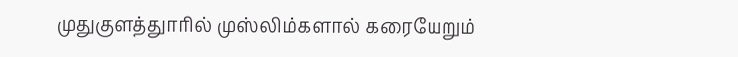முதுகுளத்துாரில் முஸ்லிம்களால் கரையேறும்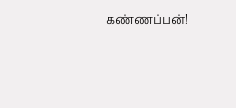கண்ணப்பன்!